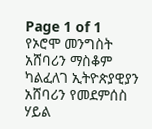Page 1 of 1
የኦሮሞ መንግስት አሸባሪን ማስቆም ካልፈለገ ኢትዮጵያዊያን አሸባሪን የመደምሰስ ሃይል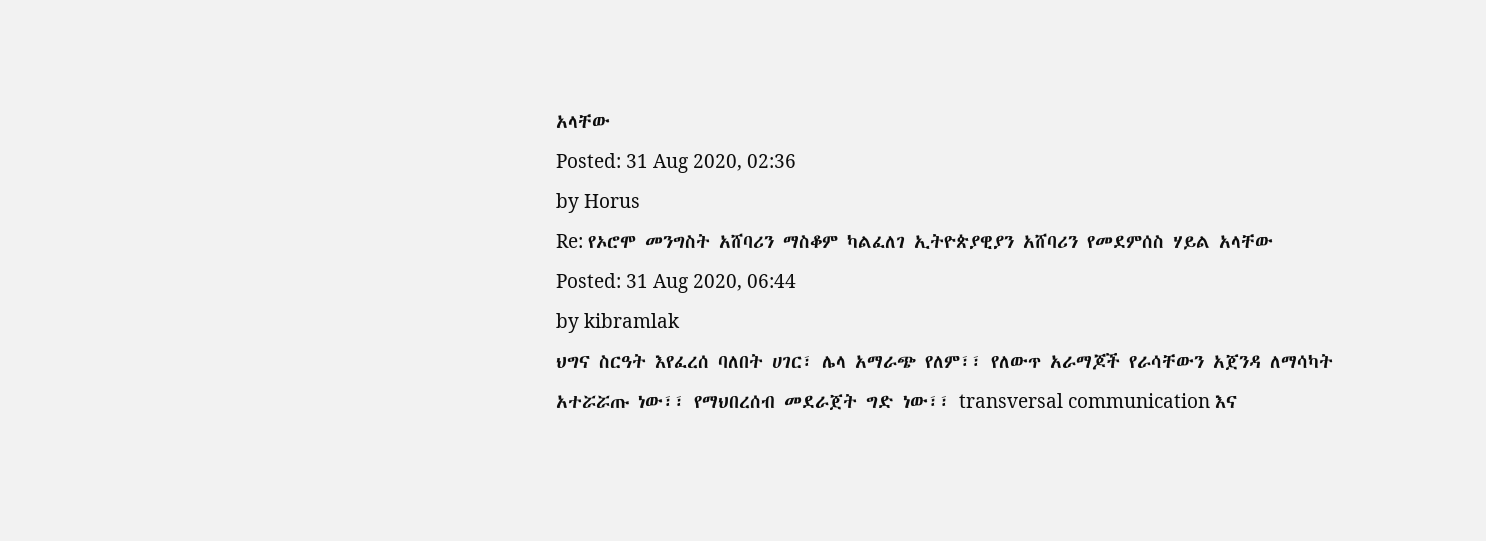አላቸው
Posted: 31 Aug 2020, 02:36
by Horus
Re: የኦሮሞ መንግስት አሸባሪን ማስቆም ካልፈለገ ኢትዮጵያዊያን አሸባሪን የመደምሰስ ሃይል አላቸው
Posted: 31 Aug 2020, 06:44
by kibramlak
ህግና ስርዓት እየፈረሰ ባለበት ሀገር፣ ሌላ አማራጭ የለም፣፣ የለውጥ አራማጆች የራሳቸውን አጀንዳ ለማሳካት አተሯሯጡ ነው፣፣ የማህበረሰብ መደራጀት ግድ ነው፣፣ transversal communication እና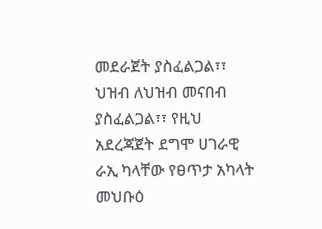መደራጀት ያስፈልጋል፣፣ ህዝብ ለህዝብ መናበብ ያስፈልጋል፣፣ የዚህ አደረጃጀት ደግሞ ሀገራዊ ራኢ ካላቸው የፀጥታ አካላት መህቡዕ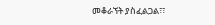መቆራኘት ያስፈልጋል፣፣